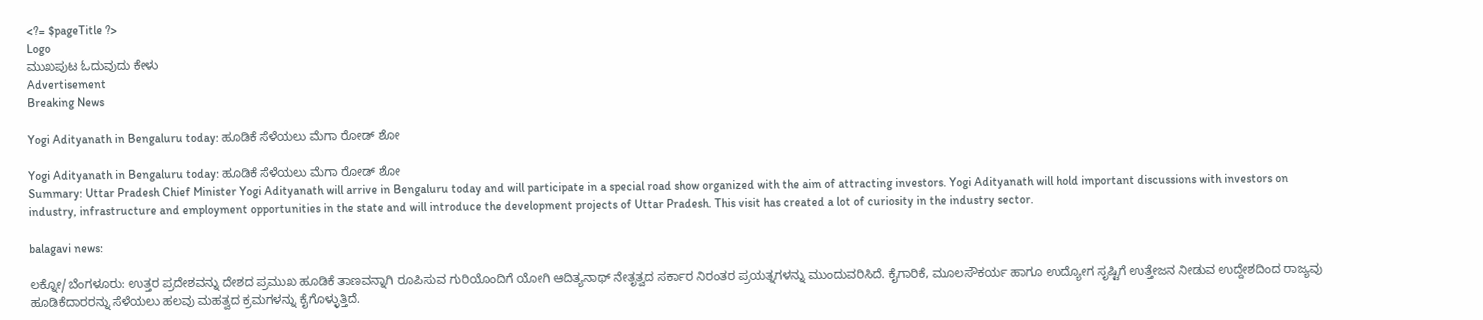<?= $pageTitle ?>
Logo
ಮುಖಪುಟ ಓದುವುದು ಕೇಳು
Advertisement
Breaking News

Yogi Adityanath in Bengaluru today: ಹೂಡಿಕೆ ಸೆಳೆಯಲು ಮೆಗಾ ರೋಡ್ ಶೋ

Yogi Adityanath in Bengaluru today: ಹೂಡಿಕೆ ಸೆಳೆಯಲು ಮೆಗಾ ರೋಡ್ ಶೋ
Summary: Uttar Pradesh Chief Minister Yogi Adityanath will arrive in Bengaluru today and will participate in a special road show organized with the aim of attracting investors. Yogi Adityanath will hold important discussions with investors on industry, infrastructure and employment opportunities in the state and will introduce the development projects of Uttar Pradesh. This visit has created a lot of curiosity in the industry sector.

balagavi news:

ಲಕ್ನೋ/ಬೆಂಗಳೂರು: ಉತ್ತರ ಪ್ರದೇಶವನ್ನು ದೇಶದ ಪ್ರಮುಖ ಹೂಡಿಕೆ ತಾಣವನ್ನಾಗಿ ರೂಪಿಸುವ ಗುರಿಯೊಂದಿಗೆ ಯೋಗಿ ಆದಿತ್ಯನಾಥ್ ನೇತೃತ್ವದ ಸರ್ಕಾರ ನಿರಂತರ ಪ್ರಯತ್ನಗಳನ್ನು ಮುಂದುವರಿಸಿದೆ. ಕೈಗಾರಿಕೆ, ಮೂಲಸೌಕರ್ಯ ಹಾಗೂ ಉದ್ಯೋಗ ಸೃಷ್ಟಿಗೆ ಉತ್ತೇಜನ ನೀಡುವ ಉದ್ದೇಶದಿಂದ ರಾಜ್ಯವು ಹೂಡಿಕೆದಾರರನ್ನು ಸೆಳೆಯಲು ಹಲವು ಮಹತ್ವದ ಕ್ರಮಗಳನ್ನು ಕೈಗೊಳ್ಳುತ್ತಿದೆ.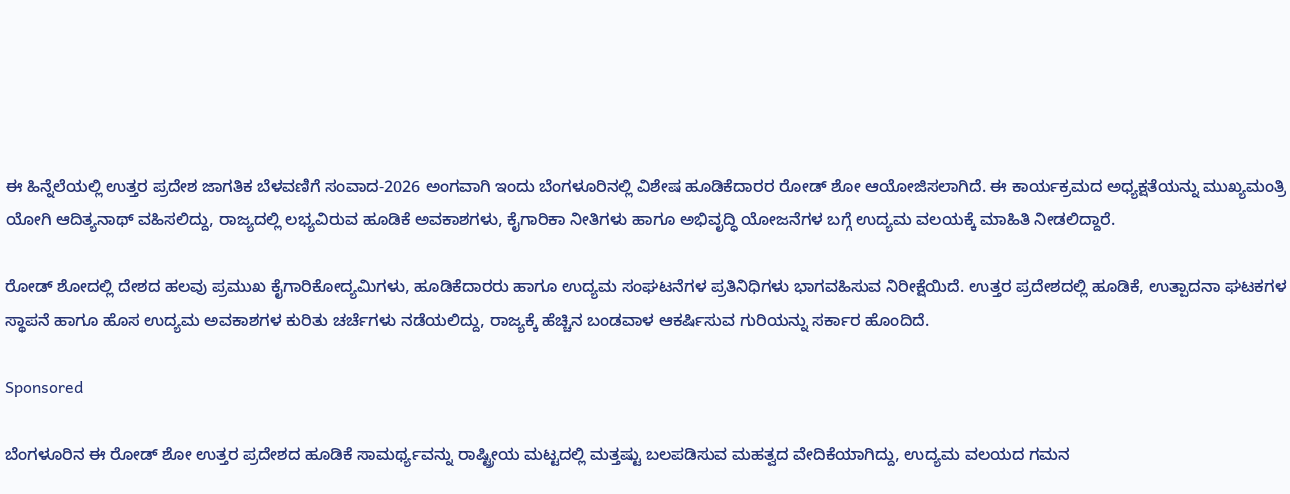ಈ ಹಿನ್ನೆಲೆಯಲ್ಲಿ ಉತ್ತರ ಪ್ರದೇಶ ಜಾಗತಿಕ ಬೆಳವಣಿಗೆ ಸಂವಾದ-2026 ಅಂಗವಾಗಿ ಇಂದು ಬೆಂಗಳೂರಿನಲ್ಲಿ ವಿಶೇಷ ಹೂಡಿಕೆದಾರರ ರೋಡ್ ಶೋ ಆಯೋಜಿಸಲಾಗಿದೆ. ಈ ಕಾರ್ಯಕ್ರಮದ ಅಧ್ಯಕ್ಷತೆಯನ್ನು ಮುಖ್ಯಮಂತ್ರಿ ಯೋಗಿ ಆದಿತ್ಯನಾಥ್ ವಹಿಸಲಿದ್ದು, ರಾಜ್ಯದಲ್ಲಿ ಲಭ್ಯವಿರುವ ಹೂಡಿಕೆ ಅವಕಾಶಗಳು, ಕೈಗಾರಿಕಾ ನೀತಿಗಳು ಹಾಗೂ ಅಭಿವೃದ್ಧಿ ಯೋಜನೆಗಳ ಬಗ್ಗೆ ಉದ್ಯಮ ವಲಯಕ್ಕೆ ಮಾಹಿತಿ ನೀಡಲಿದ್ದಾರೆ.

ರೋಡ್ ಶೋದಲ್ಲಿ ದೇಶದ ಹಲವು ಪ್ರಮುಖ ಕೈಗಾರಿಕೋದ್ಯಮಿಗಳು, ಹೂಡಿಕೆದಾರರು ಹಾಗೂ ಉದ್ಯಮ ಸಂಘಟನೆಗಳ ಪ್ರತಿನಿಧಿಗಳು ಭಾಗವಹಿಸುವ ನಿರೀಕ್ಷೆಯಿದೆ. ಉತ್ತರ ಪ್ರದೇಶದಲ್ಲಿ ಹೂಡಿಕೆ, ಉತ್ಪಾದನಾ ಘಟಕಗಳ ಸ್ಥಾಪನೆ ಹಾಗೂ ಹೊಸ ಉದ್ಯಮ ಅವಕಾಶಗಳ ಕುರಿತು ಚರ್ಚೆಗಳು ನಡೆಯಲಿದ್ದು, ರಾಜ್ಯಕ್ಕೆ ಹೆಚ್ಚಿನ ಬಂಡವಾಳ ಆಕರ್ಷಿಸುವ ಗುರಿಯನ್ನು ಸರ್ಕಾರ ಹೊಂದಿದೆ.

Sponsored

ಬೆಂಗಳೂರಿನ ಈ ರೋಡ್ ಶೋ ಉತ್ತರ ಪ್ರದೇಶದ ಹೂಡಿಕೆ ಸಾಮರ್ಥ್ಯವನ್ನು ರಾಷ್ಟ್ರೀಯ ಮಟ್ಟದಲ್ಲಿ ಮತ್ತಷ್ಟು ಬಲಪಡಿಸುವ ಮಹತ್ವದ ವೇದಿಕೆಯಾಗಿದ್ದು, ಉದ್ಯಮ ವಲಯದ ಗಮನ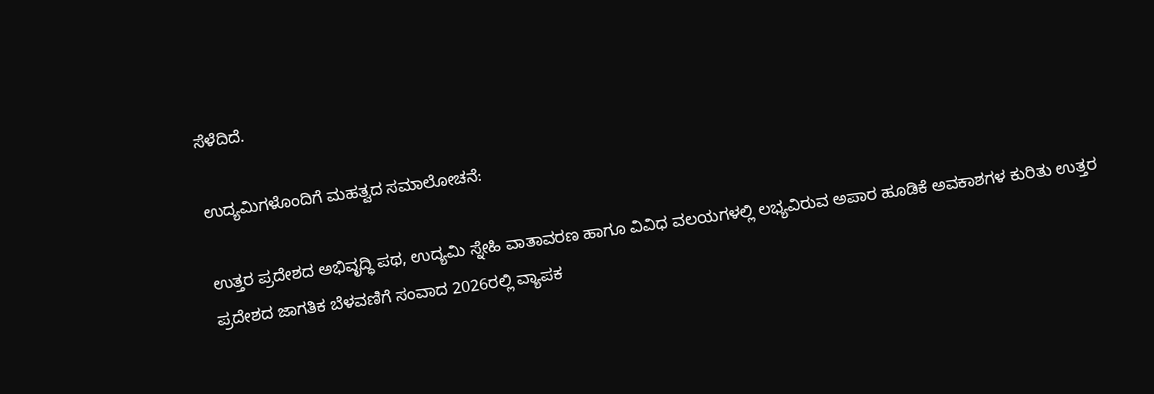ಸೆಳೆದಿದೆ.

ಉದ್ಯಮಿಗಳೊಂದಿಗೆ ಮಹತ್ವದ ಸಮಾಲೋಚನೆ:

ಉತ್ತರ ಪ್ರದೇಶದ ಅಭಿವೃದ್ಧಿ ಪಥ, ಉದ್ಯಮಿ ಸ್ನೇಹಿ ವಾತಾವರಣ ಹಾಗೂ ವಿವಿಧ ವಲಯಗಳಲ್ಲಿ ಲಭ್ಯವಿರುವ ಅಪಾರ ಹೂಡಿಕೆ ಅವಕಾಶಗಳ ಕುರಿತು ಉತ್ತರ ಪ್ರದೇಶದ ಜಾಗತಿಕ ಬೆಳವಣಿಗೆ ಸಂವಾದ 2026ರಲ್ಲಿ ವ್ಯಾಪಕ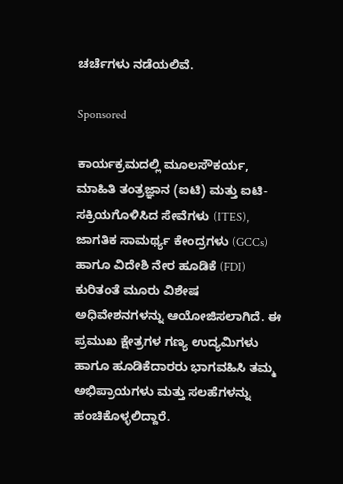ಚರ್ಚೆಗಳು ನಡೆಯಲಿವೆ.

Sponsored

ಕಾರ್ಯಕ್ರಮದಲ್ಲಿ ಮೂಲಸೌಕರ್ಯ, ಮಾಹಿತಿ ತಂತ್ರಜ್ಞಾನ (ಐಟಿ) ಮತ್ತು ಐಟಿ- ಸಕ್ರಿಯಗೊಳಿಸಿದ ಸೇವೆಗಳು (ITES), ಜಾಗತಿಕ ಸಾಮರ್ಥ್ಯ ಕೇಂದ್ರಗಳು (GCCs) ಹಾಗೂ ವಿದೇಶಿ ನೇರ ಹೂಡಿಕೆ (FDI) ಕುರಿತಂತೆ ಮೂರು ವಿಶೇಷ ಅಧಿವೇಶನಗಳನ್ನು ಆಯೋಜಿಸಲಾಗಿದೆ. ಈ ಪ್ರಮುಖ ಕ್ಷೇತ್ರಗಳ ಗಣ್ಯ ಉದ್ಯಮಿಗಳು ಹಾಗೂ ಹೂಡಿಕೆದಾರರು ಭಾಗವಹಿಸಿ ತಮ್ಮ ಅಭಿಪ್ರಾಯಗಳು ಮತ್ತು ಸಲಹೆಗಳನ್ನು ಹಂಚಿಕೊಳ್ಳಲಿದ್ದಾರೆ.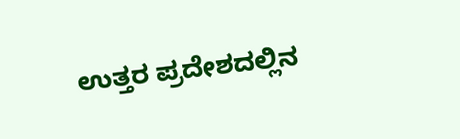ಉತ್ತರ ಪ್ರದೇಶದಲ್ಲಿನ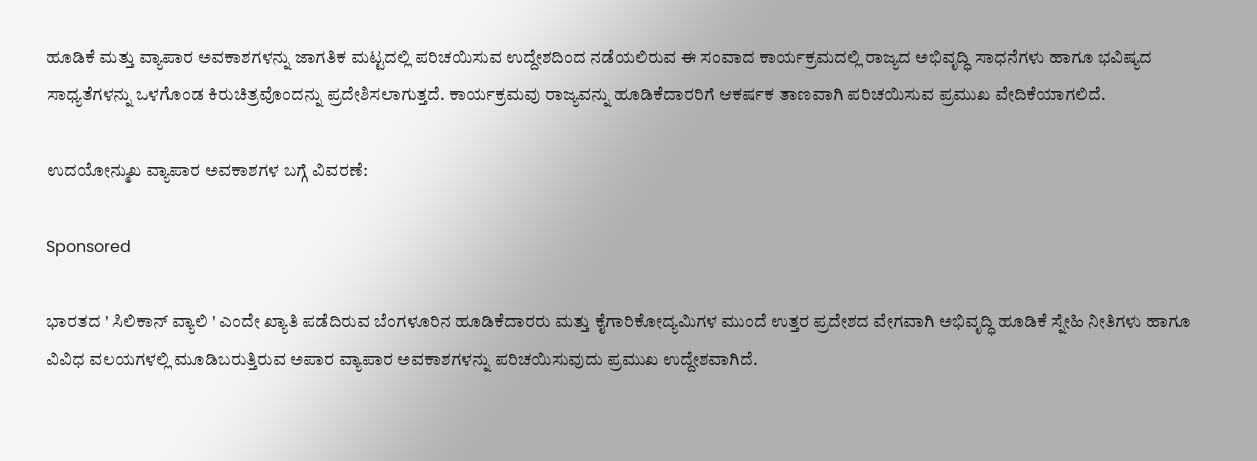ಹೂಡಿಕೆ ಮತ್ತು ವ್ಯಾಪಾರ ಅವಕಾಶಗಳನ್ನು ಜಾಗತಿಕ ಮಟ್ಟದಲ್ಲಿ ಪರಿಚಯಿಸುವ ಉದ್ದೇಶದಿಂದ ನಡೆಯಲಿರುವ ಈ ಸಂವಾದ ಕಾರ್ಯಕ್ರಮದಲ್ಲಿ ರಾಜ್ಯದ ಅಭಿವೃದ್ಧಿ ಸಾಧನೆಗಳು ಹಾಗೂ ಭವಿಷ್ಯದ ಸಾಧ್ಯತೆಗಳನ್ನು ಒಳಗೊಂಡ ಕಿರುಚಿತ್ರವೊಂದನ್ನು ಪ್ರದೇಶಿಸಲಾಗುತ್ತದೆ. ಕಾರ್ಯಕ್ರಮವು ರಾಜ್ಯವನ್ನು ಹೂಡಿಕೆದಾರರಿಗೆ ಆಕರ್ಷಕ ತಾಣವಾಗಿ ಪರಿಚಯಿಸುವ ಪ್ರಮುಖ ವೇದಿಕೆಯಾಗಲಿದೆ.

ಉದಯೋನ್ಮುಖ ವ್ಯಾಪಾರ ಅವಕಾಶಗಳ ಬಗ್ಗೆ ವಿವರಣೆ:

Sponsored

ಭಾರತದ ' ಸಿಲಿಕಾನ್ ವ್ಯಾಲಿ ' ಎಂದೇ ಖ್ಯಾತಿ ಪಡೆದಿರುವ ಬೆಂಗಳೂರಿನ ಹೂಡಿಕೆದಾರರು ಮತ್ತು ಕೈಗಾರಿಕೋದ್ಯಮಿಗಳ ಮುಂದೆ ಉತ್ತರ ಪ್ರದೇಶದ ವೇಗವಾಗಿ ಅಭಿವೃದ್ಧಿ ಹೂಡಿಕೆ ಸ್ನೇಹಿ ನೀತಿಗಳು ಹಾಗೂ ವಿವಿಧ ವಲಯಗಳಲ್ಲಿ ಮೂಡಿಬರುತ್ತಿರುವ ಅಪಾರ ವ್ಯಾಪಾರ ಅವಕಾಶಗಳನ್ನು ಪರಿಚಯಿಸುವುದು ಪ್ರಮುಖ ಉದ್ದೇಶವಾಗಿದೆ.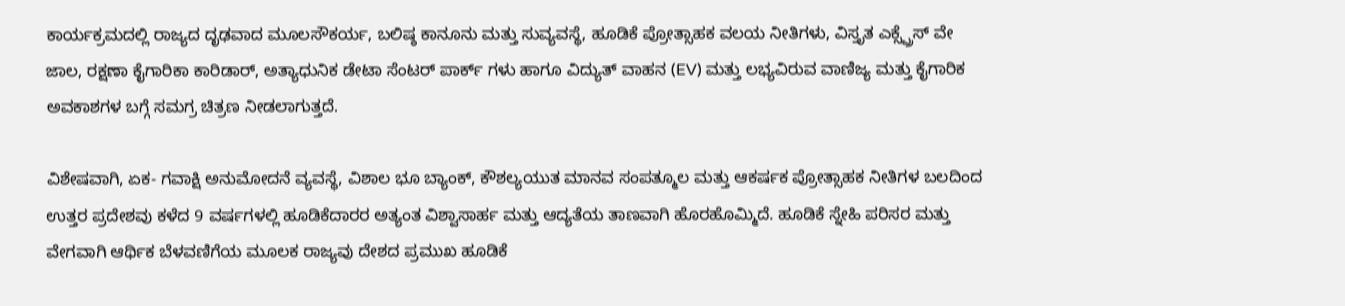ಕಾರ್ಯಕ್ರಮದಲ್ಲಿ ರಾಜ್ಯದ ದೃಢವಾದ ಮೂಲಸೌಕರ್ಯ, ಬಲಿಷ್ಠ ಕಾನೂನು ಮತ್ತು ಸುವ್ಯವಸ್ಥೆ, ಹೂಡಿಕೆ ಪ್ರೋತ್ಸಾಹಕ ವಲಯ ನೀತಿಗಳು, ವಿಸ್ತೃತ ಎಕ್ಸ್ಪ್ರೆಸ್ ವೇ ಜಾಲ, ರಕ್ಷಣಾ ಕೈಗಾರಿಕಾ ಕಾರಿಡಾರ್, ಅತ್ಯಾಧುನಿಕ ಡೇಟಾ ಸೆಂಟರ್ ಪಾರ್ಕ್ ಗಳು ಹಾಗೂ ವಿದ್ಯುತ್ ವಾಹನ (EV) ಮತ್ತು ಲಭ್ಯವಿರುವ ವಾಣಿಜ್ಯ ಮತ್ತು ಕೈಗಾರಿಕ ಅವಕಾಶಗಳ ಬಗ್ಗೆ ಸಮಗ್ರ ಚಿತ್ರಣ ನೀಡಲಾಗುತ್ತದೆ.

ವಿಶೇಷವಾಗಿ, ಏಕ- ಗವಾಕ್ಷಿ ಅನುಮೋದನೆ ವ್ಯವಸ್ಥೆ, ವಿಶಾಲ ಭೂ ಬ್ಯಾಂಕ್, ಕೌಶಲ್ಯಯುತ ಮಾನವ ಸಂಪತ್ಮೂಲ ಮತ್ತು ಆಕರ್ಷಕ ಪ್ರೋತ್ಸಾಹಕ ನೀತಿಗಳ ಬಲದಿಂದ ಉತ್ತರ ಪ್ರದೇಶವು ಕಳೆದ 9 ವರ್ಷಗಳಲ್ಲಿ ಹೂಡಿಕೆದಾರರ ಅತ್ಯಂತ ವಿಶ್ವಾಸಾರ್ಹ ಮತ್ತು ಆದ್ಯತೆಯ ತಾಣವಾಗಿ ಹೊರಹೊಮ್ಮಿದೆ. ಹೂಡಿಕೆ ಸ್ನೇಹಿ ಪರಿಸರ ಮತ್ತು ವೇಗವಾಗಿ ಆರ್ಥಿಕ ಬೆಳವಣಿಗೆಯ ಮೂಲಕ ರಾಜ್ಯವು ದೇಶದ ಪ್ರಮುಖ ಹೂಡಿಕೆ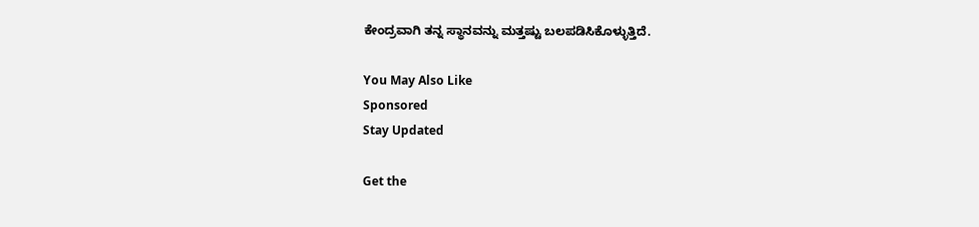ಕೇಂದ್ರವಾಗಿ ತನ್ನ ಸ್ಥಾನವನ್ನು ಮತ್ತಷ್ಟು ಬಲಪಡಿಸಿಕೊಳ್ಳುತ್ತಿದೆ.

You May Also Like
Sponsored
Stay Updated

Get the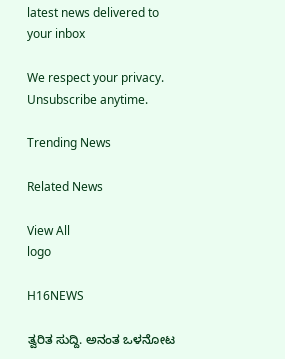latest news delivered to your inbox

We respect your privacy. Unsubscribe anytime.

Trending News

Related News

View All
logo

H16NEWS

ತ್ವರಿತ ಸುದ್ದಿ. ಅನಂತ ಒಳನೋಟ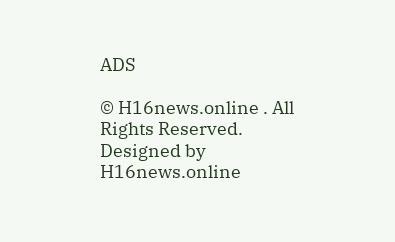ADS

© H16news.online . All Rights Reserved. Designed by H16news.online